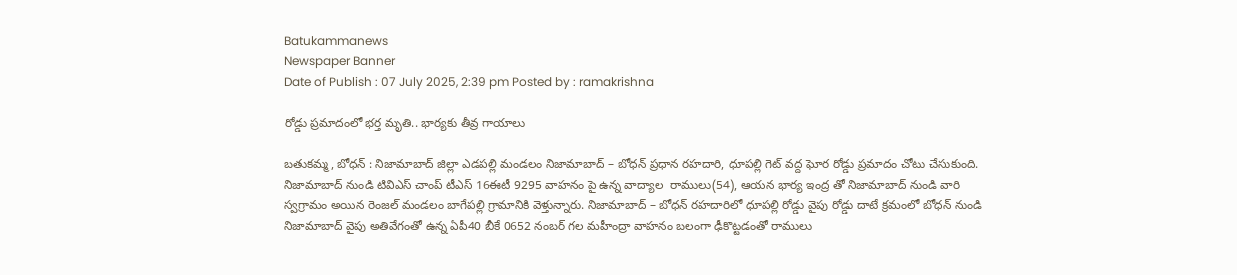Batukammanews
Newspaper Banner
Date of Publish : 07 July 2025, 2:39 pm Posted by : ramakrishna

రోడ్డు ప్రమాదంలో భర్త మృతి.. భార్యకు తీవ్ర గాయాలు

బతుకమ్మ, బోధన్ : నిజామాబాద్ జిల్లా ఎడపల్లి మండలం నిజామాబాద్ – బోధన్ ప్రధాన రహదారి, ధూపల్లి గెట్ వద్ద ఘోర రోడ్డు ప్రమాదం చోటు చేసుకుంది. నిజామాబాద్ నుండి టివిఎస్ చాంప్ టీఎస్ 16ఈటీ 9295 వాహనం పై ఉన్న వాద్యాల  రాములు(54), ఆయన భార్య ఇంద్ర తో నిజామాబాద్ నుండి వారి స్వగ్రామం అయిన రెంజల్ మండలం బాగేపల్లి గ్రామానికి వెళ్తున్నారు. నిజామాబాద్ – బోధన్ రహదారిలో ధూపల్లి రోడ్డు వైపు రోడ్డు దాటే క్రమంలో బోధన్ నుండి నిజామాబాద్ వైపు అతివేగంతో ఉన్న ఏపీ40 బీకే 0652 నంబర్ గల మహీంద్రా వాహనం బలంగా ఢీకొట్టడంతో రాములు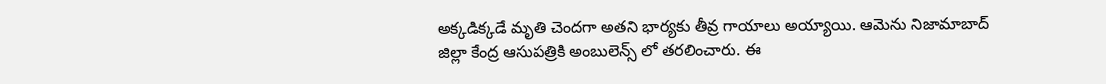అక్కడిక్కడే మృతి చెందగా అతని భార్యకు తీవ్ర గాయాలు అయ్యాయి. ఆమెను నిజామాబాద్ జిల్లా కేంద్ర ఆసుపత్రికి అంబులెన్స్ లో తరలించారు. ఈ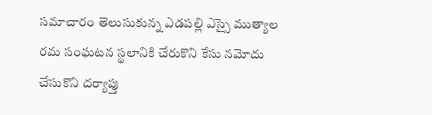సమాచారం తెలుసుకున్న ఎడపల్లి ఎస్సై ముత్యాల రమ సంఘటన స్థలానికి చేరుకొని కేసు నమోదు చేసుకొని దర్యాప్తు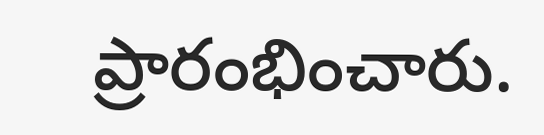ప్రారంభించారు.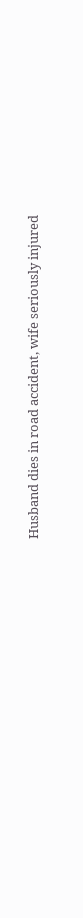Husband dies in road accident, wife seriously injured